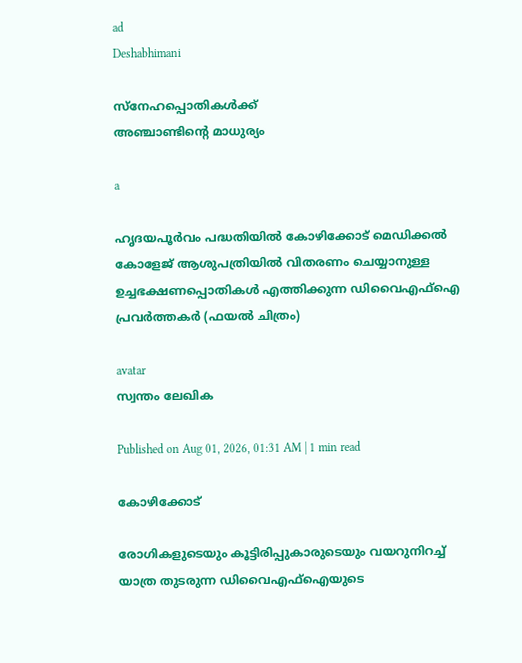ad
Deshabhimani

സ്നേഹപ്പൊതികൾക്ക്
അഞ്ചാണ്ടിന്റെ മാധുര്യം

a

ഹൃദയപൂര്‍വം പദ്ധതിയിൽ കോഴിക്കോട് മെഡിക്കല്‍ കോളേജ് ആശുപത്രിയിൽ വിതരണം ചെയ്യാനുള്ള ഉച്ചഭക്ഷണപ്പൊതികള്‍ എത്തിക്കുന്ന ഡിവൈഎഫ്ഐ പ്രവര്‍ത്തകര്‍ (ഫയല്‍ ചിത്രം)

avatar
സ്വന്തം ലേഖിക

Published on Aug 01, 2026, 01:31 AM | 1 min read

കോഴിക്കോട്

രോഗികളുടെയും കൂട്ടിരിപ്പുകാരുടെയും വയറുനിറച്ച് യാത്ര തുടരുന്ന ഡിവൈഎഫ്‌ഐയുടെ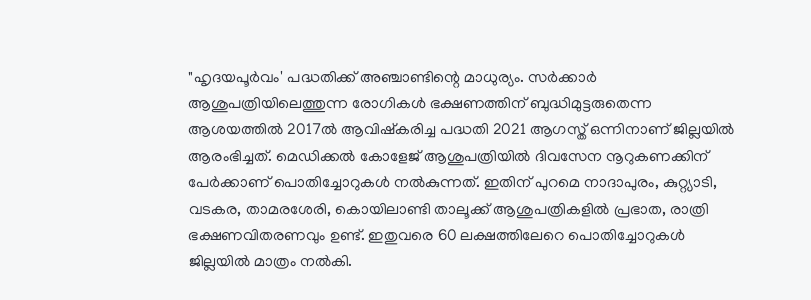"ഹൃദയപൂര്‍വം' പദ്ധതിക്ക്‌ അഞ്ചാണ്ടിന്റെ മാധുര്യം. സർക്കാർ ആശുപത്രിയിലെത്തുന്ന രോഗികൾ ഭക്ഷണത്തിന് ബുദ്ധിമുട്ടരുതെന്ന ആശയത്തിൽ 2017ൽ ആവിഷ്‌കരിച്ച പദ്ധതി 2021 ആഗസ്ത് ഒന്നിനാണ് ജില്ലയിൽ ആരംഭിച്ചത്. മെഡിക്കൽ കോളേജ്‌ ആശുപത്രിയിൽ ദിവസേന നൂറുകണക്കിന്‌ പേർക്കാണ്‌ പൊതിച്ചോറുകൾ നൽകുന്നത്‌. ഇതിന്‌ പുറമെ നാദാപുരം, കുറ്റ്യാടി, വടകര, താമരശേരി, കൊയിലാണ്ടി താലൂക്ക് ആശുപത്രികളിൽ പ്രഭാത, രാത്രി ഭക്ഷണവിതരണവും ഉണ്ട്. ഇതുവരെ 60 ലക്ഷത്തിലേറെ പൊതിച്ചോറുകൾ ജില്ലയിൽ മാത്രം നൽകി.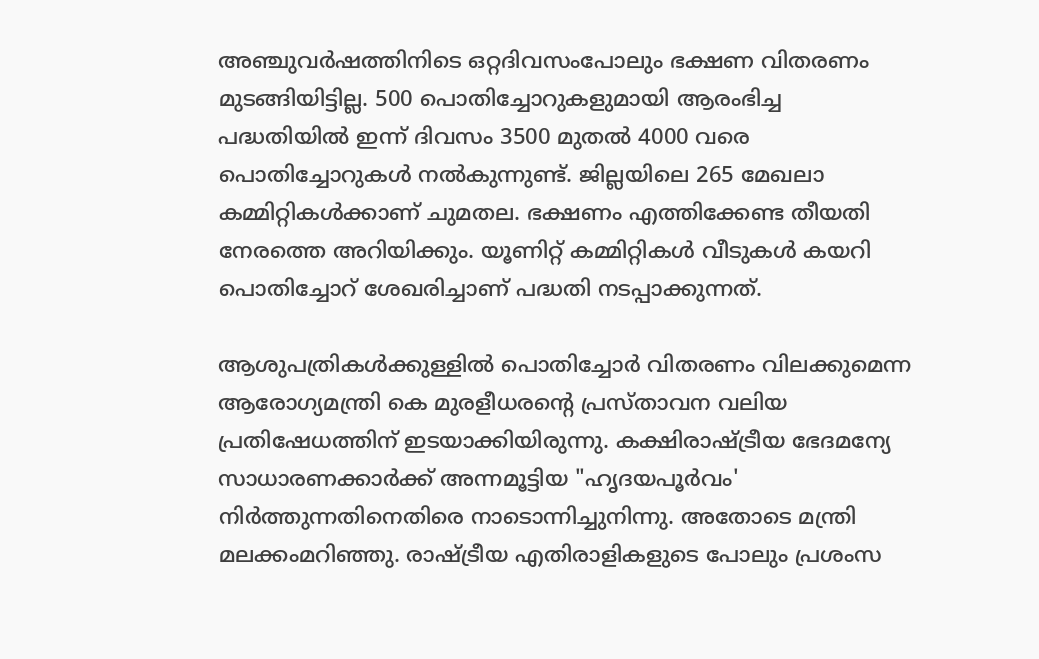അഞ്ചുവര്‍ഷത്തിനിടെ ഒറ്റദിവസംപോലും ഭക്ഷണ വിതരണം മുടങ്ങിയിട്ടില്ല. 500 പൊതിച്ചോറുകളുമായി ആരംഭിച്ച പദ്ധതിയിൽ ഇന്ന് ദിവസം 3500 മുതൽ 4000 വരെ പൊതിച്ചോറുകൾ നൽകുന്നുണ്ട്. ജില്ലയിലെ 265 മേഖലാ കമ്മിറ്റികൾക്കാണ്‌ ചുമതല. ഭക്ഷണം എത്തിക്കേണ്ട തീയതി നേരത്തെ അറിയിക്കും. യൂണിറ്റ് കമ്മിറ്റികൾ വീടുകൾ കയറി പൊതിച്ചോറ് ശേഖരിച്ചാണ് പദ്ധതി നടപ്പാക്കുന്നത്.

ആശുപത്രികൾക്കുള്ളിൽ പൊതിച്ചോർ വിതരണം വിലക്കുമെന്ന ആരോഗ്യമന്ത്രി കെ മുരളീധരന്റെ പ്രസ്താവന വലിയ പ്രതിഷേധത്തിന് ഇടയാക്കിയിരുന്നു. കക്ഷിരാഷ്ട്രീയ ഭേദമന്യേ സാധാരണക്കാര്‍ക്ക് അന്നമൂട്ടിയ "ഹൃദയപൂര്‍വം' നിര്‍ത്തുന്നതിനെതിരെ നാടൊന്നിച്ചുനിന്നു. അതോടെ മന്ത്രി മലക്കംമറിഞ്ഞു. രാഷ്‌ട്രീയ എതിരാളികളുടെ പോലും പ്രശംസ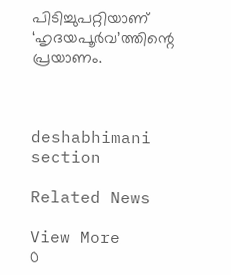പിടിച്ചുപറ്റിയാണ്‌ ‘ഹൃദയപൂർവ’ത്തിന്റെ പ്രയാണം.



deshabhimani section

Related News

View More
0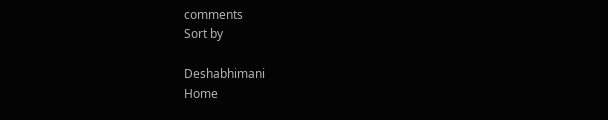comments
Sort by

Deshabhimani
Home